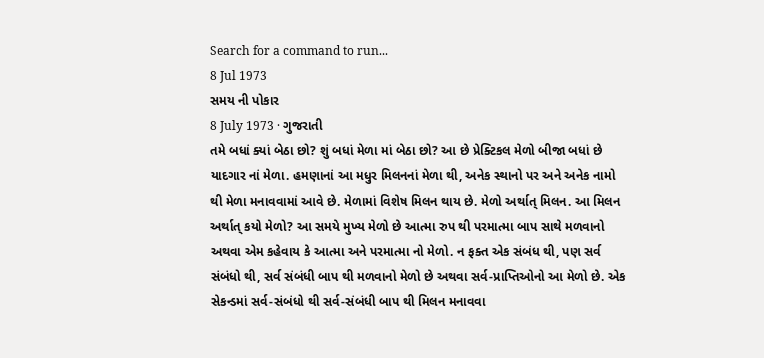Search for a command to run...
8 Jul 1973
સમય ની પોકાર
8 July 1973 · ગુજરાતી
તમે બધાં ક્યાં બેઠા છો? શું બધાં મેળા માં બેઠા છો? આ છે પ્રેક્ટિકલ મેળો બીજા બધાં છે યાદગાર નાં મેળા. હમણાનાં આ મધુર મિલનનાં મેળા થી, અનેક સ્થાનો પર અને અનેક નામો થી મેળા મનાવવામાં આવે છે. મેળામાં વિશેષ મિલન થાય છે. મેળો અર્થાત્ મિલન. આ મિલન અર્થાત્ કયો મેળો? આ સમયે મુખ્ય મેળો છે આત્મા રુપ થી પરમાત્મા બાપ સાથે મળવાનો અથવા એમ કહેવાય કે આત્મા અને પરમાત્મા નો મેળો. ન ફક્ત એક સંબંધ થી, પણ સર્વ સંબંધો થી, સર્વ સંબંધી બાપ થી મળવાનો મેળો છે અથવા સર્વ-પ્રાપ્તિઓનો આ મેળો છે. એક સેકન્ડમાં સર્વ-સંબંધો થી સર્વ-સંબંધી બાપ થી મિલન મનાવવા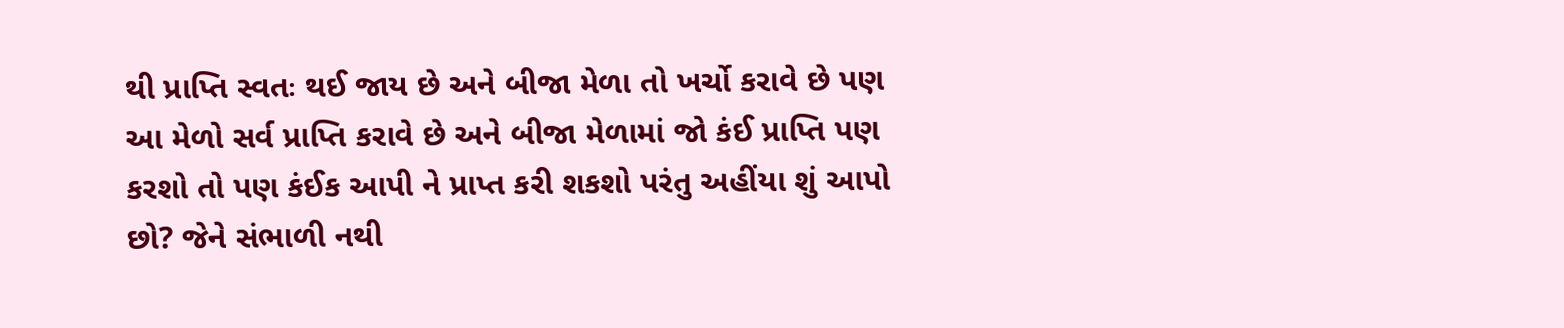થી પ્રાપ્તિ સ્વતઃ થઈ જાય છે અને બીજા મેળા તો ખર્ચો કરાવે છે પણ આ મેળો સર્વ પ્રાપ્તિ કરાવે છે અને બીજા મેળામાં જો કંઈ પ્રાપ્તિ પણ કરશો તો પણ કંઈક આપી ને પ્રાપ્ત કરી શકશો પરંતુ અહીંયા શું આપો છો? જેને સંભાળી નથી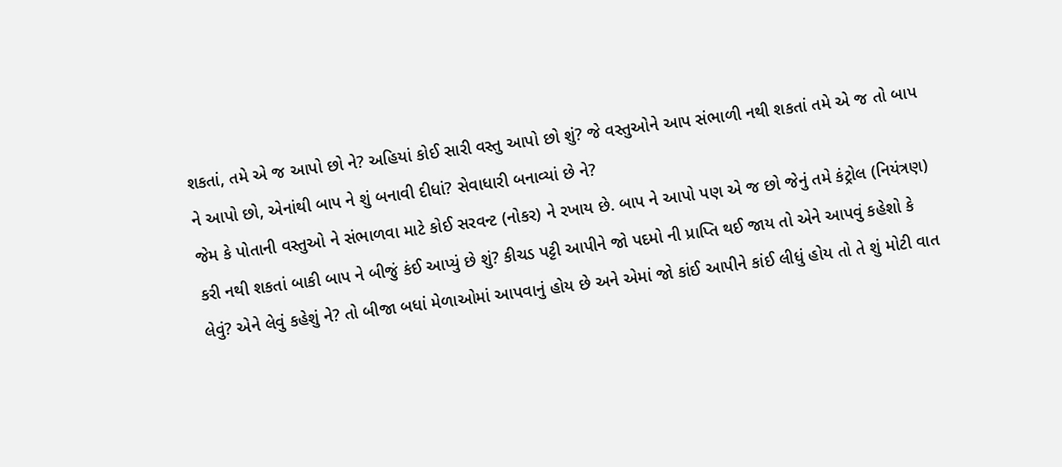શકતાં, તમે એ જ આપો છો ને? અહિયાં કોઈ સારી વસ્તુ આપો છો શું? જે વસ્તુઓને આપ સંભાળી નથી શકતાં તમે એ જ તો બાપ ને આપો છો, એનાંથી બાપ ને શું બનાવી દીધાં? સેવાધારી બનાવ્યાં છે ને?
જેમ કે પોતાની વસ્તુઓ ને સંભાળવા માટે કોઈ સરવન્ટ (નોકર) ને રખાય છે. બાપ ને આપો પણ એ જ છો જેનું તમે કંટ્રોલ (નિયંત્રણ) કરી નથી શકતાં બાકી બાપ ને બીજું કંઈ આપ્યું છે શું? કીચડ પટ્ટી આપીને જો પદમો ની પ્રાપ્તિ થઈ જાય તો એને આપવું કહેશો કે લેવું? એને લેવું કહેશું ને? તો બીજા બધાં મેળાઓમાં આપવાનું હોય છે અને એમાં જો કાંઈ આપીને કાંઈ લીધું હોય તો તે શું મોટી વાત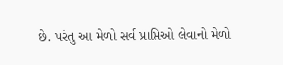છે. પરંતુ આ મેળો સર્વ પ્રાપ્તિઓ લેવાનો મેળો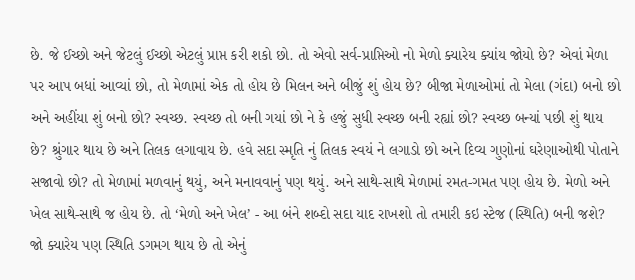છે. જે ઈચ્છો અને જેટલું ઈચ્છો એટલું પ્રાપ્ત કરી શકો છો. તો એવો સર્વ-પ્રાપ્તિઓ નો મેળો ક્યારેય ક્યાંય જોયો છે? એવાં મેળા પર આપ બધાં આવ્યાં છો, તો મેળામાં એક તો હોય છે મિલન અને બીજું શું હોય છે? બીજા મેળાઓમાં તો મેલા (ગંદા) બનો છો અને અહીંયા શું બનો છો? સ્વચ્છ. સ્વચ્છ તો બની ગયાં છો ને કે હજું સુધી સ્વચ્છ બની રહ્યાં છો? સ્વચ્છ બન્યાં પછી શું થાય છે? શ્રુંગાર થાય છે અને તિલક લગાવાય છે. હવે સદા સ્મૃતિ નું તિલક સ્વયં ને લગાડો છો અને દિવ્ય ગુણોનાં ઘરેણાઓથી પોતાને સજાવો છો? તો મેળામાં મળવાનું થયું, અને મનાવવાનું પણ થયું. અને સાથે-સાથે મેળામાં રમત-ગમત પણ હોય છે. મેળો અને ખેલ સાથે-સાથે જ હોય છે. તો ‘મેળો અને ખેલ’ - આ બંને શબ્દો સદા યાદ રાખશો તો તમારી કઇ સ્ટેજ (સ્થિતિ) બની જશે?
જો ક્યારેય પણ સ્થિતિ ડગમગ થાય છે તો એનું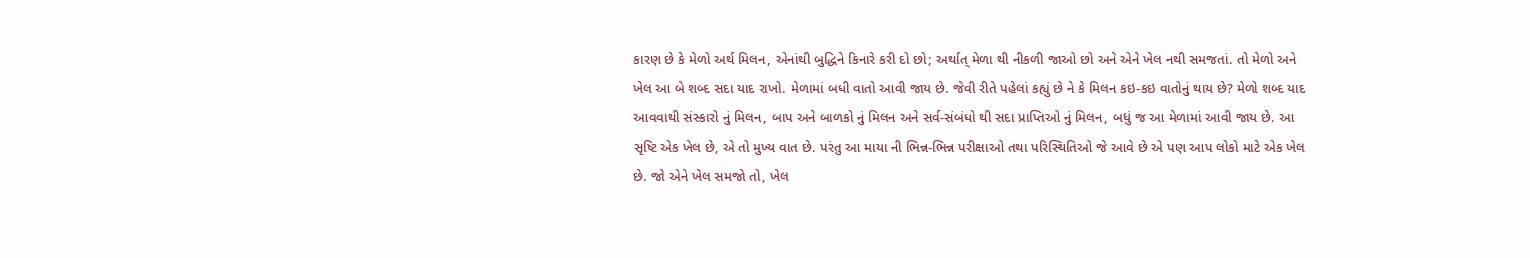કારણ છે કે મેળો અર્થ મિલન, એનાંથી બુદ્ધિને કિનારે કરી દો છો; અર્થાત્ મેળા થી નીકળી જાઓ છો અને એને ખેલ નથી સમજતાં. તો મેળો અને ખેલ આ બે શબ્દ સદા યાદ રાખો. મેળામાં બધી વાતો આવી જાય છે. જેવી રીતે પહેલાં કહ્યું છે ને કે મિલન કઇ-કઇ વાતોનું થાય છે? મેળો શબ્દ યાદ આવવાથી સંસ્કારો નું મિલન, બાપ અને બાળકો નું મિલન અને સર્વ-સંબંધો થી સદા પ્રાપ્તિઓ નું મિલન, બધું જ આ મેળામાં આવી જાય છે. આ સૃષ્ટિ એક ખેલ છે, એ તો મુખ્ય વાત છે. પરંતુ આ માયા ની ભિન્ન-ભિન્ન પરીક્ષાઓ તથા પરિસ્થિતિઓ જે આવે છે એ પણ આપ લોકો માટે એક ખેલ છે. જો એને ખેલ સમજો તો, ખેલ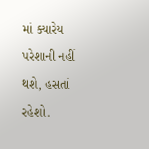માં ક્યારેય પરેશાની નહીં થશે, હસતાં રહેશો.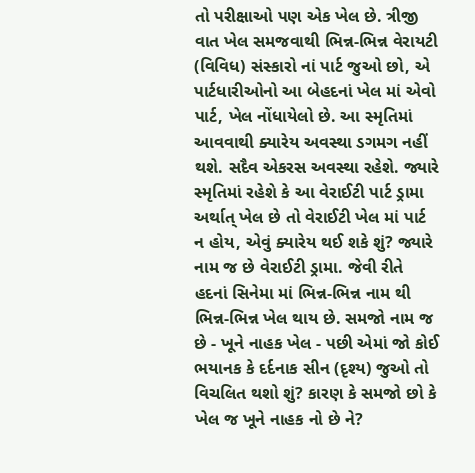તો પરીક્ષાઓ પણ એક ખેલ છે. ત્રીજી વાત ખેલ સમજવાથી ભિન્ન-ભિન્ન વેરાયટી (વિવિધ) સંસ્કારો નાં પાર્ટ જુઓ છો, એ પાર્ટધારીઓનો આ બેહદનાં ખેલ માં એવો પાર્ટ, ખેલ નોંધાયેલો છે. આ સ્મૃતિમાં આવવાથી ક્યારેય અવસ્થા ડગમગ નહીં થશે. સદૈવ એકરસ અવસ્થા રહેશે. જ્યારે સ્મૃતિમાં રહેશે કે આ વેરાઈટી પાર્ટ ડ્રામા અર્થાત્ ખેલ છે તો વેરાઈટી ખેલ માં પાર્ટ ન હોય, એવું ક્યારેય થઈ શકે શું? જ્યારે નામ જ છે વેરાઈટી ડ્રામા. જેવી રીતે હદનાં સિનેમા માં ભિન્ન-ભિન્ન નામ થી ભિન્ન-ભિન્ન ખેલ થાય છે. સમજો નામ જ છે - ખૂને નાહક ખેલ - પછી એમાં જો કોઈ ભયાનક કે દર્દનાક સીન (દૃશ્ય) જુઓ તો વિચલિત થશો શું? કારણ કે સમજો છો કે ખેલ જ ખૂને નાહક નો છે ને?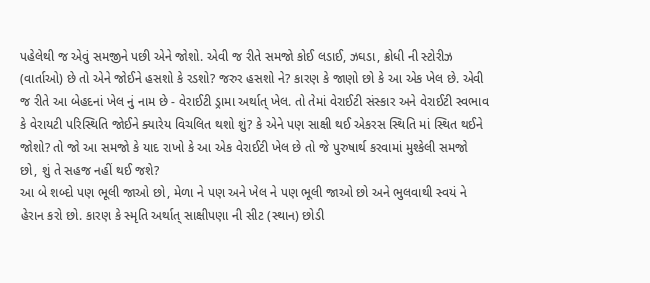પહેલેથી જ એવું સમજીને પછી એને જોશો. એવી જ રીતે સમજો કોઈ લડાઈ, ઝઘડા, ક્રોધી ની સ્ટોરીઝ (વાર્તાઓ) છે તો એને જોઈને હસશો કે રડશો? જરુર હસશો ને? કારણ કે જાણો છો કે આ એક ખેલ છે. એવી જ રીતે આ બેહદનાં ખેલ નું નામ છે - વેરાઈટી ડ્રામા અર્થાત્ ખેલ. તો તેમાં વેરાઈટી સંસ્કાર અને વેરાઈટી સ્વભાવ કે વેરાયટી પરિસ્થિતિ જોઈને ક્યારેય વિચલિત થશો શું? કે એને પણ સાક્ષી થઈ એકરસ સ્થિતિ માં સ્થિત થઈને જોશો? તો જો આ સમજો કે યાદ રાખો કે આ એક વેરાઈટી ખેલ છે તો જે પુરુષાર્થ કરવામાં મુશ્કેલી સમજો છો, શું તે સહજ નહીં થઈ જશે?
આ બે શબ્દો પણ ભૂલી જાઓ છો, મેળા ને પણ અને ખેલ ને પણ ભૂલી જાઓ છો અને ભુલવાથી સ્વયં ને હેરાન કરો છો. કારણ કે સ્મૃતિ અર્થાત્ સાક્ષીપણા ની સીટ (સ્થાન) છોડી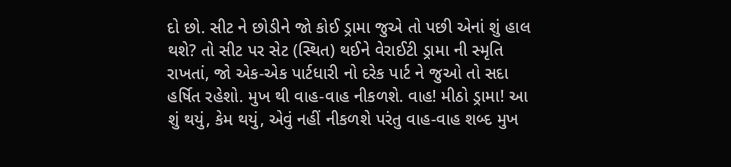દો છો. સીટ ને છોડીને જો કોઈ ડ્રામા જુએ તો પછી એનાં શું હાલ થશે? તો સીટ પર સેટ (સ્થિત) થઈને વેરાઈટી ડ્રામા ની સ્મૃતિ રાખતાં, જો એક-એક પાર્ટધારી નો દરેક પાર્ટ ને જુઓ તો સદા હર્ષિત રહેશો. મુખ થી વાહ-વાહ નીકળશે. વાહ! મીઠો ડ્રામા! આ શું થયું, કેમ થયું, એવું નહીં નીકળશે પરંતુ વાહ-વાહ શબ્દ મુખ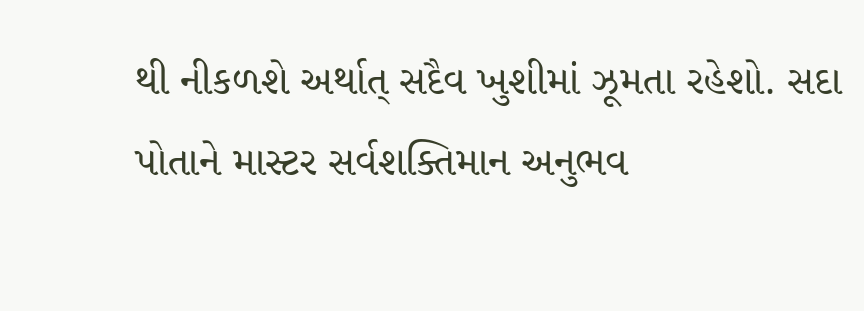થી નીકળશે અર્થાત્ સદૈવ ખુશીમાં ઝૂમતા રહેશો. સદા પોતાને માસ્ટર સર્વશક્તિમાન અનુભવ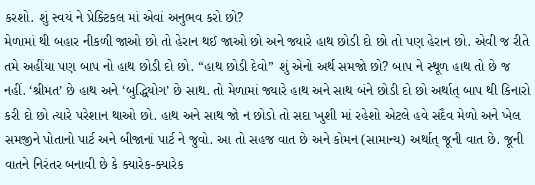કરશો. શું સ્વયં ને પ્રેક્ટિકલ માં એવાં અનુભવ કરો છો?
મેળામાં થી બહાર નીકળી જાઓ છો તો હેરાન થઈ જાઓ છો અને જ્યારે હાથ છોડી દો છો તો પણ હેરાન છો. એવી જ રીતે તમે અહીંયા પણ બાપ નો હાથ છોડી દો છો. “હાથ છોડી દેવો” શું એનો અર્થ સમજો છો? બાપ ને સ્થૂળ હાથ તો છે જ નહીં. ‘શ્રીમત’ છે હાથ અને ‘બુદ્ધિયોગ’ છે સાથ. તો મેળામાં જ્યારે હાથ અને સાથ બંને છોડી દો છો અર્થાત્ બાપ થી કિનારો કરી દો છો ત્યારે પરેશાન થાઓ છો. હાથ અને સાથ જો ન છોડો તો સદા ખુશી માં રહેશો એટલે હવે સદૈવ મેળો અને ખેલ સમજીને પોતાનો પાર્ટ અને બીજાનાં પાર્ટ ને જુવો. આ તો સહજ વાત છે અને કોમન (સામાન્ય) અર્થાત્ જૂની વાત છે. જૂની વાતને નિરંતર બનાવી છે કે ક્યારેક-ક્યારેક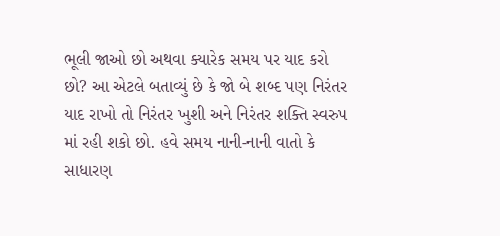ભૂલી જાઓ છો અથવા ક્યારેક સમય પર યાદ કરો છો? આ એટલે બતાવ્યું છે કે જો બે શબ્દ પણ નિરંતર યાદ રાખો તો નિરંતર ખુશી અને નિરંતર શક્તિ સ્વરુપ માં રહી શકો છો. હવે સમય નાની-નાની વાતો કે સાધારણ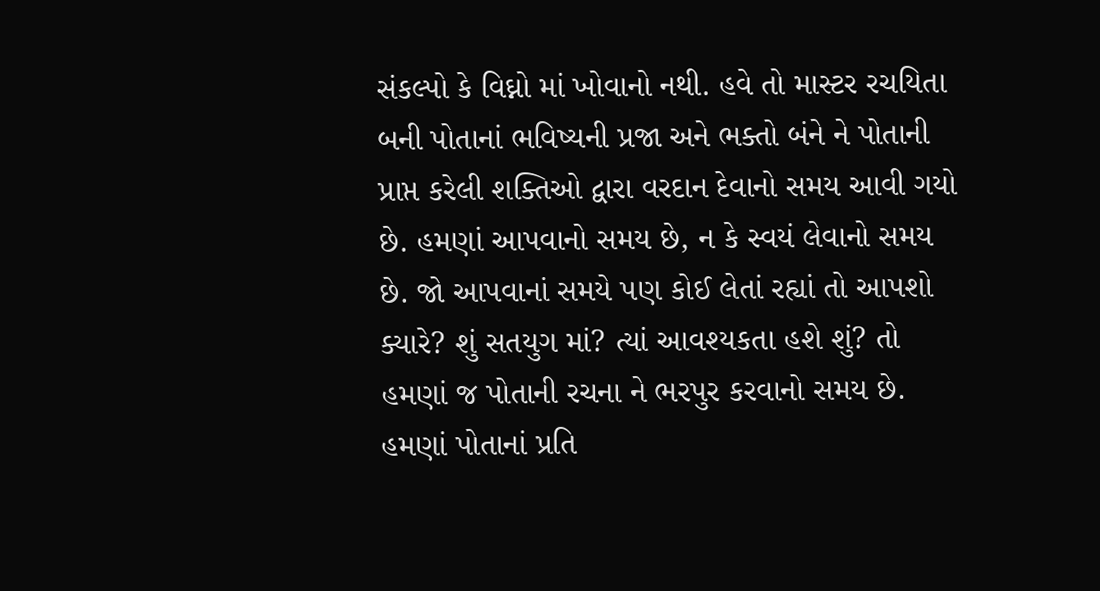સંકલ્પો કે વિઘ્નો માં ખોવાનો નથી. હવે તો માસ્ટર રચયિતા બની પોતાનાં ભવિષ્યની પ્રજા અને ભક્તો બંને ને પોતાની પ્રાપ્ત કરેલી શક્તિઓ દ્વારા વરદાન દેવાનો સમય આવી ગયો છે. હમણાં આપવાનો સમય છે, ન કે સ્વયં લેવાનો સમય છે. જો આપવાનાં સમયે પણ કોઈ લેતાં રહ્યાં તો આપશો ક્યારે? શું સતયુગ માં? ત્યાં આવશ્યકતા હશે શું? તો હમણાં જ પોતાની રચના ને ભરપુર કરવાનો સમય છે. હમણાં પોતાનાં પ્રતિ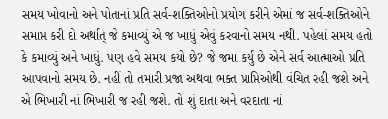સમય ખોવાનો અને પોતાનાં પ્રતિ સર્વ-શક્તિઓનો પ્રયોગ કરીને એમાં જ સર્વ-શક્તિઓને સમાપ્ત કરી દો અર્થાત્ જે કમાવ્યું એ જ ખાધું એવું કરવાનો સમય નથી. પહેલાં સમય હતો કે કમાવ્યું અને ખાધું. પણ હવે સમય કયો છે? જે જમા કર્યુ છે એને સર્વ આત્માઓ પ્રતિ આપવાનો સમય છે. નહીં તો તમારી પ્રજા અથવા ભક્ત પ્રાપ્તિઓથી વંચિત રહી જશે અને એ ભિખારી નાં ભિખારી જ રહી જશે. તો શું દાતા અને વરદાતા નાં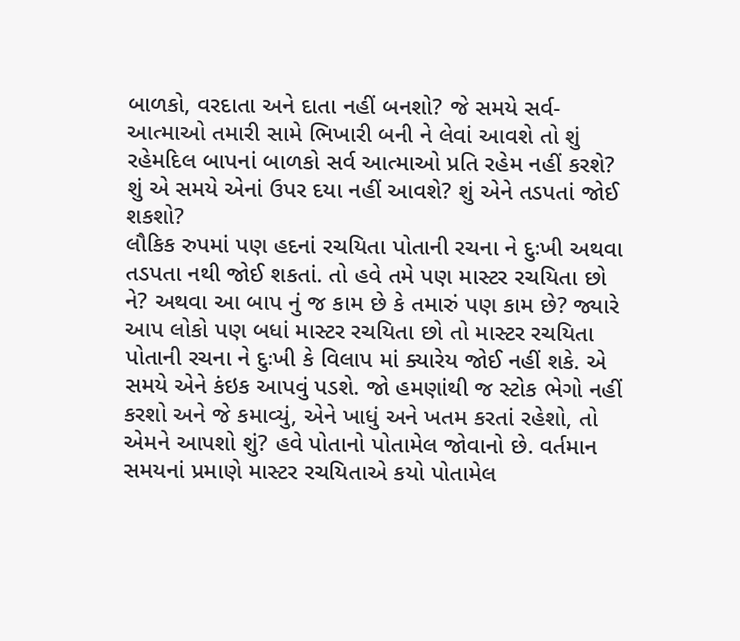બાળકો, વરદાતા અને દાતા નહીં બનશો? જે સમયે સર્વ-આત્માઓ તમારી સામે ભિખારી બની ને લેવાં આવશે તો શું રહેમદિલ બાપનાં બાળકો સર્વ આત્માઓ પ્રતિ રહેમ નહીં કરશે? શું એ સમયે એનાં ઉપર દયા નહીં આવશે? શું એને તડપતાં જોઈ શકશો?
લૌકિક રુપમાં પણ હદનાં રચયિતા પોતાની રચના ને દુઃખી અથવા તડપતા નથી જોઈ શકતાં. તો હવે તમે પણ માસ્ટર રચયિતા છો ને? અથવા આ બાપ નું જ કામ છે કે તમારું પણ કામ છે? જ્યારે આપ લોકો પણ બધાં માસ્ટર રચયિતા છો તો માસ્ટર રચયિતા પોતાની રચના ને દુઃખી કે વિલાપ માં ક્યારેય જોઈ નહીં શકે. એ સમયે એને કંઇક આપવું પડશે. જો હમણાંથી જ સ્ટોક ભેગો નહીં કરશો અને જે કમાવ્યું, એને ખાધું અને ખતમ કરતાં રહેશો, તો એમને આપશો શું? હવે પોતાનો પોતામેલ જોવાનો છે. વર્તમાન સમયનાં પ્રમાણે માસ્ટર રચયિતાએ કયો પોતામેલ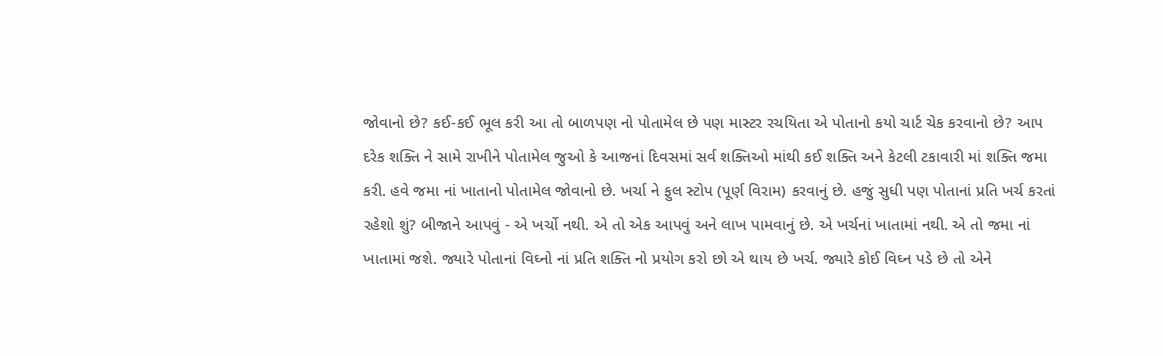જોવાનો છે? કઈ-કઈ ભૂલ કરી આ તો બાળપણ નો પોતામેલ છે પણ માસ્ટર રચયિતા એ પોતાનો કયો ચાર્ટ ચેક કરવાનો છે? આપ દરેક શક્તિ ને સામે રાખીને પોતામેલ જુઓ કે આજનાં દિવસમાં સર્વ શક્તિઓ માંથી કઈ શક્તિ અને કેટલી ટકાવારી માં શક્તિ જમા કરી. હવે જમા નાં ખાતાનો પોતામેલ જોવાનો છે. ખર્ચા ને ફુલ સ્ટોપ (પૂર્ણ વિરામ) કરવાનું છે. હજું સુધી પણ પોતાનાં પ્રતિ ખર્ચ કરતાં રહેશો શું? બીજાને આપવું - એ ખર્ચો નથી. એ તો એક આપવું અને લાખ પામવાનું છે. એ ખર્ચનાં ખાતામાં નથી. એ તો જમા નાં ખાતામાં જશે. જ્યારે પોતાનાં વિઘ્નો નાં પ્રતિ શક્તિ નો પ્રયોગ કરો છો એ થાય છે ખર્ચ. જ્યારે કોઈ વિઘ્ન પડે છે તો એને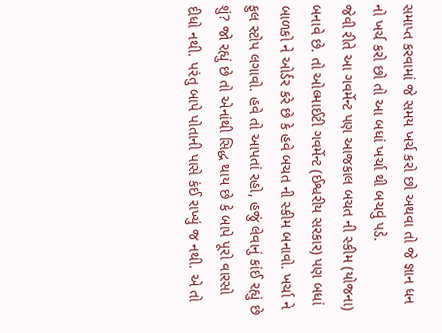સમાપ્ત કરવામાં જે સમય ખર્ચ કરો છો અથવા તો જે જ્ઞાન ધન નો ખર્ચ કરો છો તો આ બધાં ખર્ચા થી બચવું પડે.
જેવી રીતે આ ગવર્મેન્ટ પણ આજકાલ બચત ની સ્કીમ (યોજના) બનાવે છે. તો ઓલ્માઈટી ગવર્મેન્ટ (ઈશ્વરીય સરકાર) પણ બધાં બાળકો ને ઓર્ડર કરે છે કે હવે બચત ની સ્કીમ બનાવો. ખર્ચા ને ફુલ સ્ટોપ લગાવો. હવે તો આપતાં રહો, હજું લેવાનું કાંઈ રહ્યું છે શું? જો રહ્યું છે તો એનાંથી સિદ્ધ થાય છે કે બાપે પૂરો વારસો દીધો નથી. પરંતુ બાપે પોતાની પાસે કંઈ રાખ્યું જ નથી. એ તો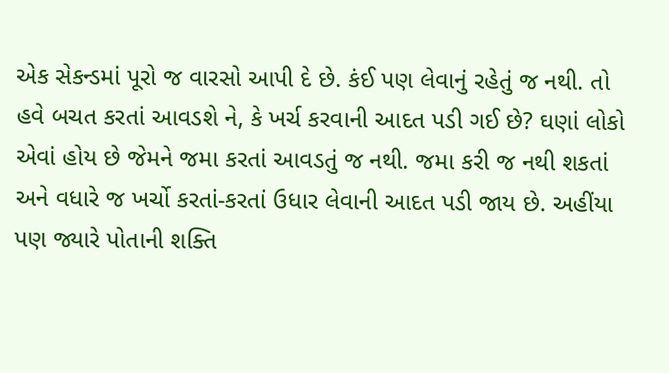એક સેકન્ડમાં પૂરો જ વારસો આપી દે છે. કંઈ પણ લેવાનું રહેતું જ નથી. તો હવે બચત કરતાં આવડશે ને, કે ખર્ચ કરવાની આદત પડી ગઈ છે? ઘણાં લોકો એવાં હોય છે જેમને જમા કરતાં આવડતું જ નથી. જમા કરી જ નથી શકતાં અને વધારે જ ખર્ચો કરતાં-કરતાં ઉધાર લેવાની આદત પડી જાય છે. અહીંયા પણ જ્યારે પોતાની શક્તિ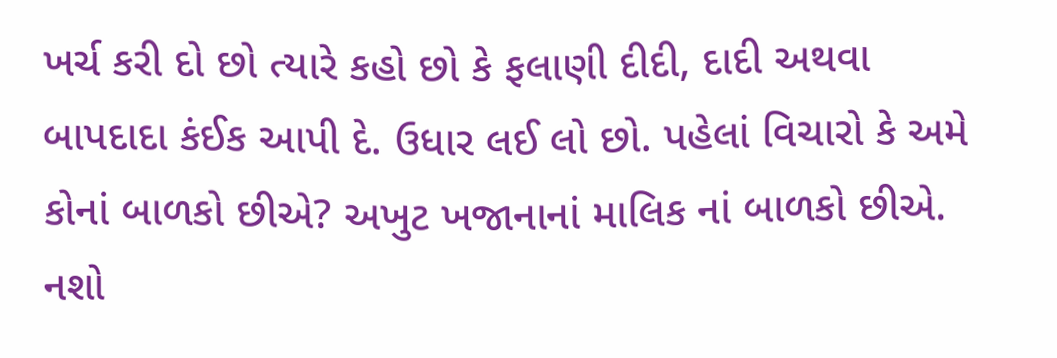ખર્ચ કરી દો છો ત્યારે કહો છો કે ફલાણી દીદી, દાદી અથવા બાપદાદા કંઈક આપી દે. ઉધાર લઈ લો છો. પહેલાં વિચારો કે અમે કોનાં બાળકો છીએ? અખુટ ખજાનાનાં માલિક નાં બાળકો છીએ. નશો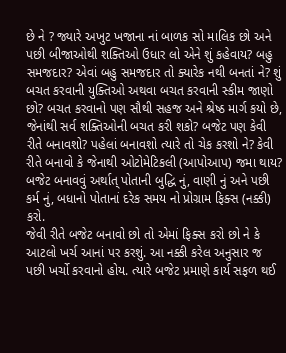છે ને ? જ્યારે અખુટ ખજાના નાં બાળક સો માલિક છો અને પછી બીજાઓથી શક્તિઓ ઉધાર લો એને શું કહેવાય? બહુ સમજદાર? એવાં બહુ સમજદાર તો ક્યારેક નથી બનતાં ને? શું બચત કરવાની યુક્તિઓ અથવા બચત કરવાની સ્કીમ જાણો છો? બચત કરવાનો પણ સૌથી સહજ અને શ્રેષ્ઠ માર્ગ કયો છે, જેનાંથી સર્વ શક્તિઓની બચત કરી શકો? બજેટ પણ કેવી રીતે બનાવશો? પહેલાં બનાવશો ત્યારે તો ચેક કરશો ને? કેવી રીતે બનાવો કે જેનાથી ઓટોમેટિકલી (આપોઆપ) જમા થાય? બજેટ બનાવવું અર્થાત્ પોતાની બુદ્ધિ નું, વાણી નું અને પછી કર્મ નું, બધાનો પોતાનાં દરેક સમય નો પ્રોગ્રામ ફિક્સ (નક્કી) કરો.
જેવી રીતે બજેટ બનાવો છો તો એમાં ફિક્સ કરો છો ને કે આટલો ખર્ચ આનાં પર કરશું. આ નક્કી કરેલ અનુસાર જ પછી ખર્ચો કરવાનો હોય. ત્યારે બજેટ પ્રમાણે કાર્ય સફળ થઈ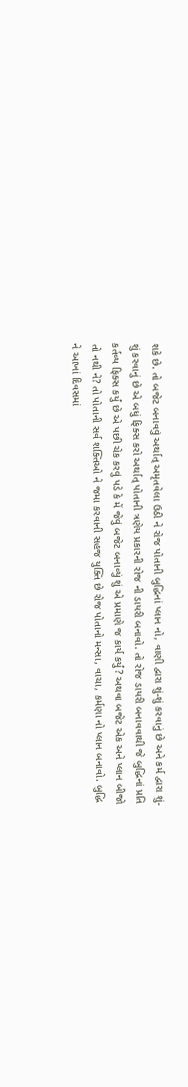શકે છે. તો બજેટ બનાવવું અર્થાત્ અમૃતવેલા ઉઠી ને રોજ પોતાની બુદ્ધિનાં પ્લાન નો, વાણી દ્વારા શું-શું કરવાનું છે અને કર્મ દ્વારા શું-શું કરવાનું છે એ બધું ફિક્સ કરો અર્થાત્ પોતાની ત્રણેય પ્રકારની રોજ ની ડાયરી બનાવો. તો રોજ ડાયરી બનાવવાથી જે બુદ્ધિનાં પ્રતિ કર્તવ્ય ફિક્સ કર્યું છે એ પછી ચેક કરવું પડે કે મેં જેવું બજેટ બનાવ્યું શું એ પ્રમાણે જ કાર્ય કર્યું? અથવા બજેટ એક અને પ્લાન બીજો તો નથી ને? તો પોતાની સર્વ શક્તિઓ ને જમા કરવાની સહજ યુક્તિ છે રોજ પોતાનો મન્સા, વાચા, કર્મણા નો પ્લાન બનાવો. બુદ્ધિ ને આખાં દિવસમાં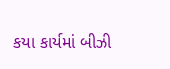કયા કાર્યમાં બીઝી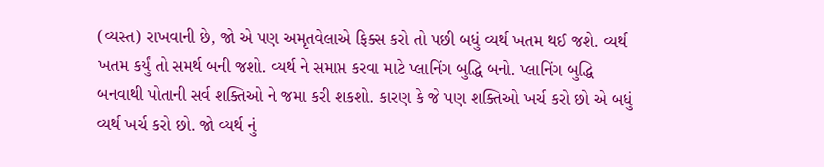(વ્યસ્ત) રાખવાની છે, જો એ પણ અમૃતવેલાએ ફિક્સ કરો તો પછી બધું વ્યર્થ ખતમ થઈ જશે. વ્યર્થ ખતમ કર્યું તો સમર્થ બની જશો. વ્યર્થ ને સમાપ્ત કરવા માટે પ્લાનિંગ બુદ્ધિ બનો. પ્લાનિંગ બુદ્ધિ બનવાથી પોતાની સર્વ શક્તિઓ ને જમા કરી શકશો. કારણ કે જે પણ શક્તિઓ ખર્ચ કરો છો એ બધું વ્યર્થ ખર્ચ કરો છો. જો વ્યર્થ નું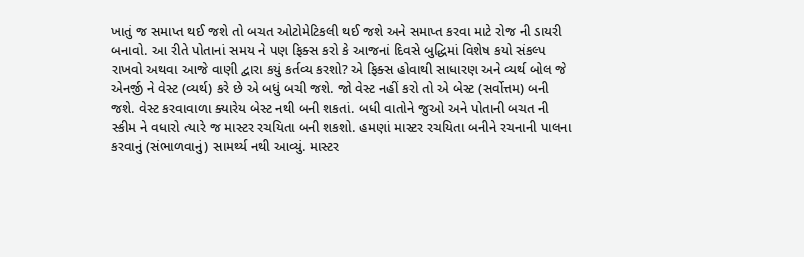ખાતું જ સમાપ્ત થઈ જશે તો બચત ઓટોમેટિકલી થઈ જશે અને સમાપ્ત કરવા માટે રોજ ની ડાયરી બનાવો. આ રીતે પોતાનાં સમય ને પણ ફિક્સ કરો કે આજનાં દિવસે બુદ્ધિમાં વિશેષ કયો સંકલ્પ રાખવો અથવા આજે વાણી દ્વારા કયું કર્તવ્ય કરશો? એ ફિક્સ હોવાથી સાધારણ અને વ્યર્થ બોલ જે એનર્જી ને વેસ્ટ (વ્યર્થ) કરે છે એ બધું બચી જશે. જો વેસ્ટ નહીં કરો તો એ બેસ્ટ (સર્વોત્તમ) બની જશે. વેસ્ટ કરવાવાળા ક્યારેય બેસ્ટ નથી બની શકતાં. બધી વાતોને જુઓ અને પોતાની બચત ની સ્કીમ ને વધારો ત્યારે જ માસ્ટર રચયિતા બની શકશો. હમણાં માસ્ટર રચયિતા બનીને રચનાની પાલના કરવાનું (સંભાળવાનું) સામર્થ્ય નથી આવ્યું. માસ્ટર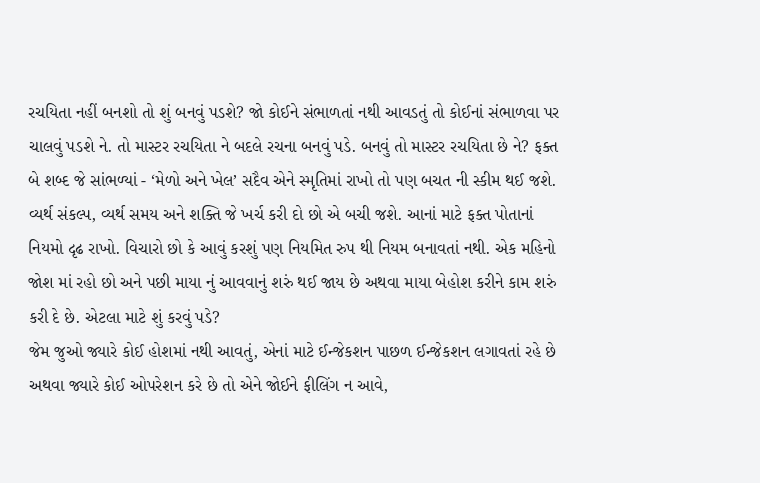રચયિતા નહીં બનશો તો શું બનવું પડશે? જો કોઈને સંભાળતાં નથી આવડતું તો કોઈનાં સંભાળવા પર ચાલવું પડશે ને. તો માસ્ટર રચયિતા ને બદલે રચના બનવું પડે. બનવું તો માસ્ટર રચયિતા છે ને? ફક્ત બે શબ્દ જે સાંભળ્યાં - ‘મેળો અને ખેલ’ સદૈવ એને સ્મૃતિમાં રાખો તો પણ બચત ની સ્કીમ થઈ જશે. વ્યર્થ સંકલ્પ, વ્યર્થ સમય અને શક્તિ જે ખર્ચ કરી દો છો એ બચી જશે. આનાં માટે ફક્ત પોતાનાં નિયમો દૃઢ રાખો. વિચારો છો કે આવું કરશું પણ નિયમિત રુપ થી નિયમ બનાવતાં નથી. એક મહિનો જોશ માં રહો છો અને પછી માયા નું આવવાનું શરું થઈ જાય છે અથવા માયા બેહોશ કરીને કામ શરું કરી દે છે. એટલા માટે શું કરવું પડે?
જેમ જુઓ જ્યારે કોઈ હોશમાં નથી આવતું, એનાં માટે ઈન્જેકશન પાછળ ઈન્જેકશન લગાવતાં રહે છે અથવા જ્યારે કોઈ ઓપરેશન કરે છે તો એને જોઈને ફીલિંગ ન આવે,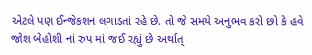એટલે પણ ઈન્જેકશન લગાડતાં રહે છે. તો જે સમયે અનુભવ કરો છો કે હવે જોશ બેહોશી નાં રુપ માં જઈ રહ્યું છે અર્થાત્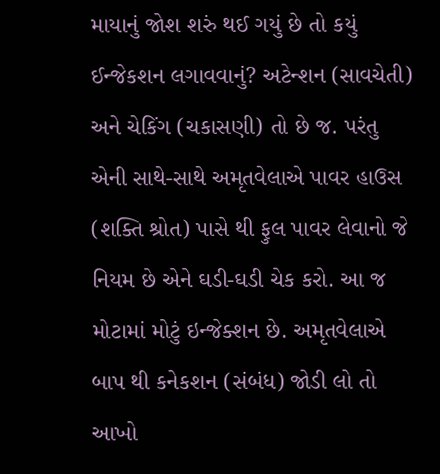માયાનું જોશ શરું થઈ ગયું છે તો કયું ઈન્જેકશન લગાવવાનું? અટેન્શન (સાવચેતી) અને ચેકિંગ (ચકાસણી) તો છે જ. પરંતુ એની સાથે-સાથે અમૃતવેલાએ પાવર હાઉસ (શક્તિ શ્રોત) પાસે થી ફુલ પાવર લેવાનો જે નિયમ છે એને ઘડી-ઘડી ચેક કરો. આ જ મોટામાં મોટું ઇન્જેક્શન છે. અમૃતવેલાએ બાપ થી કનેકશન (સંબંધ) જોડી લો તો આખો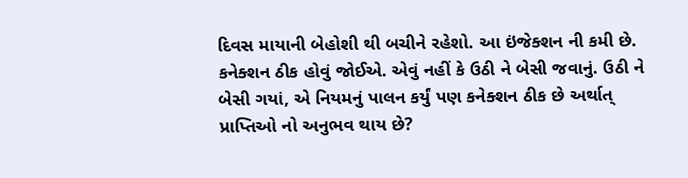દિવસ માયાની બેહોશી થી બચીને રહેશો. આ ઇંજેક્શન ની કમી છે. કનેક્શન ઠીક હોવું જોઈએ. એવું નહીં કે ઉઠી ને બેસી જવાનું. ઉઠી ને બેસી ગયાં, એ નિયમનું પાલન કર્યું પણ કનેક્શન ઠીક છે અર્થાત્ પ્રાપ્તિઓ નો અનુભવ થાય છે?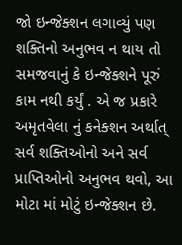જો ઇન્જેક્શન લગાવ્યું પણ શક્તિનો અનુભવ ન થાય તો સમજવાનું કે ઇન્જેક્શને પૂરું કામ નથી કર્યું . એ જ પ્રકારે અમૃતવેલા નું કનેક્શન અર્થાત્ સર્વ શક્તિઓનો અને સર્વ પ્રાપ્તિઓનો અનુભવ થવો, આ મોટા માં મોટું ઇન્જેક્શન છે.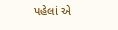પહેલાં એ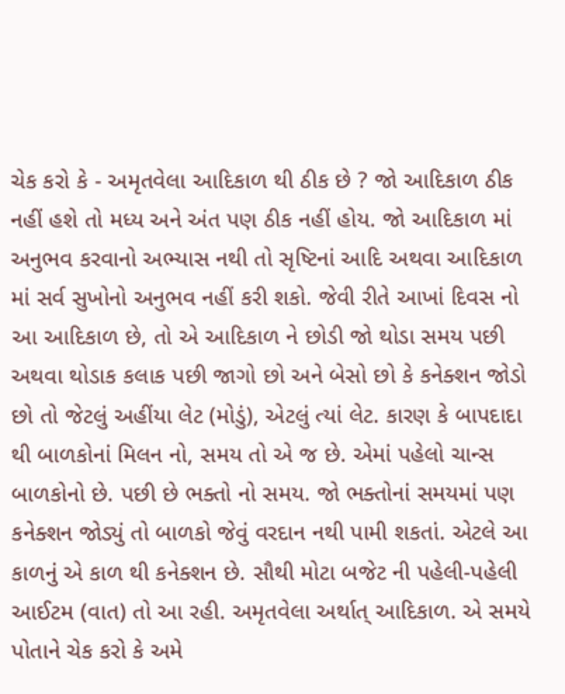ચેક કરો કે - અમૃતવેલા આદિકાળ થી ઠીક છે ? જો આદિકાળ ઠીક નહીં હશે તો મધ્ય અને અંત પણ ઠીક નહીં હોય. જો આદિકાળ માં અનુભવ કરવાનો અભ્યાસ નથી તો સૃષ્ટિનાં આદિ અથવા આદિકાળ માં સર્વ સુખોનો અનુભવ નહીં કરી શકો. જેવી રીતે આખાં દિવસ નો આ આદિકાળ છે, તો એ આદિકાળ ને છોડી જો થોડા સમય પછી અથવા થોડાક કલાક પછી જાગો છો અને બેસો છો કે કનેક્શન જોડો છો તો જેટલું અહીંયા લેટ (મોડું), એટલું ત્યાં લેટ. કારણ કે બાપદાદા થી બાળકોનાં મિલન નો, સમય તો એ જ છે. એમાં પહેલો ચાન્સ બાળકોનો છે. પછી છે ભક્તો નો સમય. જો ભક્તોનાં સમયમાં પણ કનેક્શન જોડ્યું તો બાળકો જેવું વરદાન નથી પામી શકતાં. એટલે આ કાળનું એ કાળ થી કનેક્શન છે. સૌથી મોટા બજેટ ની પહેલી-પહેલી આઈટમ (વાત) તો આ રહી. અમૃતવેલા અર્થાત્ આદિકાળ. એ સમયે પોતાને ચેક કરો કે અમે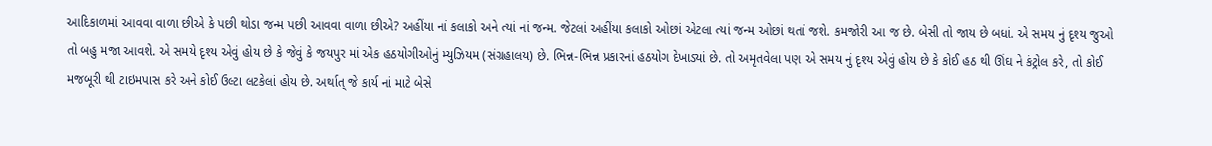આદિકાળમાં આવવા વાળા છીએ કે પછી થોડા જન્મ પછી આવવા વાળા છીએ? અહીંયા નાં કલાકો અને ત્યાં નાં જન્મ. જેટલાં અહીંયા કલાકો ઓછાં એટલા ત્યાં જન્મ ઓછાં થતાં જશે. કમજોરી આ જ છે. બેસી તો જાય છે બધાં. એ સમય નું દૃશ્ય જુઓ તો બહુ મજા આવશે. એ સમયે દૃશ્ય એવું હોય છે કે જેવું કે જયપુર માં એક હઠયોગીઓનું મ્યુઝિયમ (સંગ્રહાલય) છે. ભિન્ન-ભિન્ન પ્રકારનાં હઠયોગ દેખાડ્યાં છે. તો અમૃતવેલા પણ એ સમય નું દૃશ્ય એવું હોય છે કે કોઈ હઠ થી ઊંઘ ને કંટ્રોલ કરે, તો કોઈ મજબૂરી થી ટાઇમપાસ કરે અને કોઈ ઉલ્ટા લટકેલાં હોય છે. અર્થાત્ જે કાર્ય નાં માટે બેસે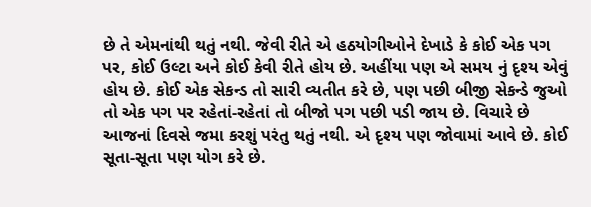છે તે એમનાંથી થતું નથી. જેવી રીતે એ હઠયોગીઓને દેખાડે કે કોઈ એક પગ પર, કોઈ ઉલ્ટા અને કોઈ કેવી રીતે હોય છે. અહીંયા પણ એ સમય નું દૃશ્ય એવું હોય છે. કોઈ એક સેકન્ડ તો સારી વ્યતીત કરે છે, પણ પછી બીજી સેકન્ડે જુઓ તો એક પગ પર રહેતાં-રહેતાં તો બીજો પગ પછી પડી જાય છે. વિચારે છે આજનાં દિવસે જમા કરશું પરંતુ થતું નથી. એ દૃશ્ય પણ જોવામાં આવે છે. કોઈ સૂતા-સૂતા પણ યોગ કરે છે.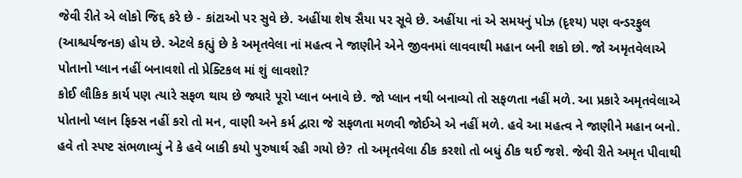જેવી રીતે એ લોકો જિદ્દ કરે છે - કાંટાઓ પર સુવે છે. અહીંયા શેષ સૈયા પર સૂવે છે. અહીંયા નાં એ સમયનું પોઝ (દૃશ્ય) પણ વન્ડરફુલ (આશ્ચર્યજનક) હોય છે. એટલે કહ્યું છે કે અમૃતવેલા નાં મહત્વ ને જાણીને એને જીવનમાં લાવવાથી મહાન બની શકો છો. જો અમૃતવેલાએ પોતાનો પ્લાન નહીં બનાવશો તો પ્રેક્ટિકલ માં શું લાવશો?
કોઈ લૌકિક કાર્ય પણ ત્યારે સફળ થાય છે જ્યારે પૂરો પ્લાન બનાવે છે. જો પ્લાન નથી બનાવ્યો તો સફળતા નહીં મળે. આ પ્રકારે અમૃતવેલાએ પોતાનો પ્લાન ફિક્સ નહીં કરો તો મન, વાણી અને કર્મ દ્વારા જે સફળતા મળવી જોઈએ એ નહીં મળે. હવે આ મહત્વ ને જાણીને મહાન બનો. હવે તો સ્પષ્ટ સંભળાવ્યું ને કે હવે બાકી કયો પુરુષાર્થ રહી ગયો છે? તો અમૃતવેલા ઠીક કરશો તો બધું ઠીક થઈ જશે. જેવી રીતે અમૃત પીવાથી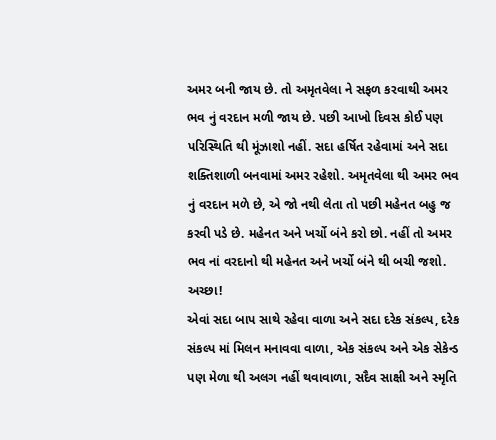અમર બની જાય છે. તો અમૃતવેલા ને સફળ કરવાથી અમર ભવ નું વરદાન મળી જાય છે. પછી આખો દિવસ કોઈ પણ પરિસ્થિતિ થી મૂંઝાશો નહીં. સદા હર્ષિત રહેવામાં અને સદા શક્તિશાળી બનવામાં અમર રહેશો. અમૃતવેલા થી અમર ભવ નું વરદાન મળે છે, એ જો નથી લેતા તો પછી મહેનત બહુ જ કરવી પડે છે. મહેનત અને ખર્ચો બંને કરો છો. નહીં તો અમર ભવ નાં વરદાનો થી મહેનત અને ખર્ચો બંને થી બચી જશો. અચ્છા!
એવાં સદા બાપ સાથે રહેવા વાળા અને સદા દરેક સંકલ્પ, દરેક સંકલ્પ માં મિલન મનાવવા વાળા, એક સંકલ્પ અને એક સેકેન્ડ પણ મેળા થી અલગ નહીં થવાવાળા, સદૈવ સાક્ષી અને સ્મૃતિ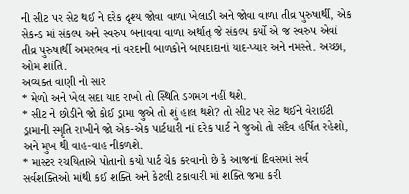ની સીટ પર સેટ થઈ ને દરેક દૃશ્ય જોવા વાળા ખેલાડી અને જોવા વાળા તીવ્ર પુરુષાર્થી, એક સેકન્ડ માં સંકલ્પ અને સ્વરુપ બનાવવા વાળા અર્થાત્ જે સંકલ્પ કર્યો એ જ સ્વરુપ એવાં તીવ્ર પુરુષાર્થી અમરભવ નાં વરદાની બાળકોને બાપદાદાનાં યાદ-પ્યાર અને નમસ્તે. અચ્છા, ઓમ શાંતિ.
અવ્યક્ત વાણી નો સાર
* મેળો અને ખેલ સદા યાદ રાખો તો સ્થિતિ ડગમગ નહીં થશે.
* સીટ ને છોડીને જો કોઈ ડ્રામા જુએ તો શું હાલ થશે? તો સીટ પર સેટ થઈને વેરાઈટી ડ્રામાની સ્મૃતિ રાખીને જો એક-એક પાર્ટધારી નાં દરેક પાર્ટ ને જુઓ તો સદૈવ હર્ષિત રહેશો, અને મુખ થી વાહ-વાહ નીકળશે.
* માસ્ટર રચયિતાએ પોતાનો કયો પાર્ટ ચેક કરવાનો છે કે આજનાં દિવસમાં સર્વ સર્વશક્તિઓ માંથી કઈ શક્તિ અને કેટલી ટકાવારી માં શક્તિ જમા કરી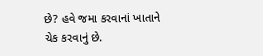છે? હવે જમા કરવાનાં ખાતાને ચેક કરવાનું છે.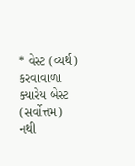* વેસ્ટ (વ્યર્થ) કરવાવાળા ક્યારેય બેસ્ટ (સર્વોત્તમ) નથી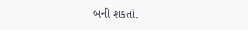બની શકતાં.